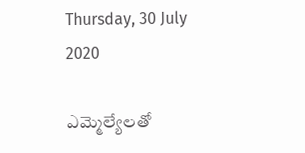Thursday, 30 July 2020

ఎమ్మెల్యేలతో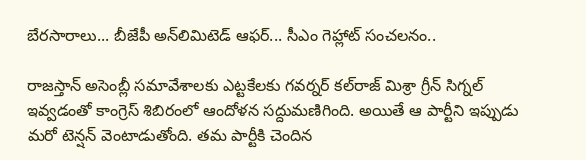బేరసారాలు... బీజేపీ అన్‌లిమిటెడ్ ఆఫర్... సీఎం గెహ్లాట్ సంచలనం..

రాజస్తాన్ అసెంబ్లీ సమావేశాలకు ఎట్టకేలకు గవర్నర్ కల్‌రాజ్ మిశ్రా గ్రీన్ సిగ్నల్ ఇవ్వడంతో కాంగ్రెస్ శిబిరంలో ఆందోళన సద్దుమణిగింది. అయితే ఆ పార్టీని ఇప్పుడు మరో టెన్షన్ వెంటాడుతోంది. తమ పార్టీకి చెందిన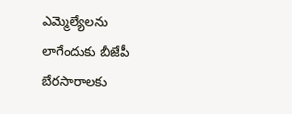ఎమ్మెల్యేలను లాగేందుకు బీజేపీ బేరసారాలకు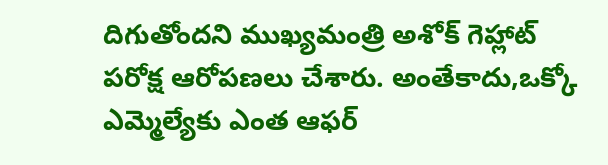దిగుతోందని ముఖ్యమంత్రి అశోక్ గెహ్లాట్ పరోక్ష ఆరోపణలు చేశారు. అంతేకాదు,ఒక్కో ఎమ్మెల్యేకు ఎంత ఆఫర్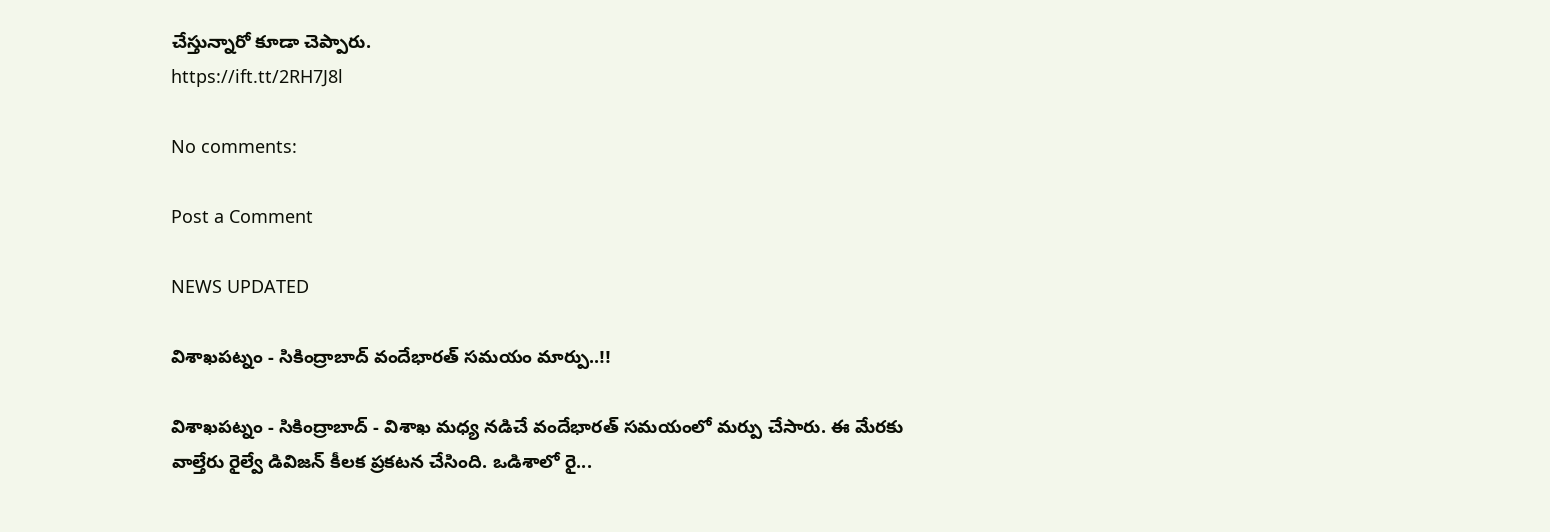చేస్తున్నారో కూడా చెప్పారు.
https://ift.tt/2RH7J8l

No comments:

Post a Comment

NEWS UPDATED

విశాఖపట్నం - సికింద్రాబాద్ వందేభారత్ సమయం మార్పు..!!

విశాఖపట్నం - సికింద్రాబాద్ - విశాఖ మధ్య నడిచే వందేభారత్ సమయంలో మర్పు చేసారు. ఈ మేరకు వాల్తేరు రైల్వే డివిజన్ కీలక ప్రకటన చేసింది. ఒడిశాలో రై...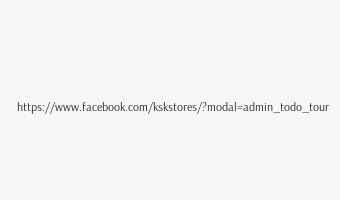https://www.facebook.com/kskstores/?modal=admin_todo_tour